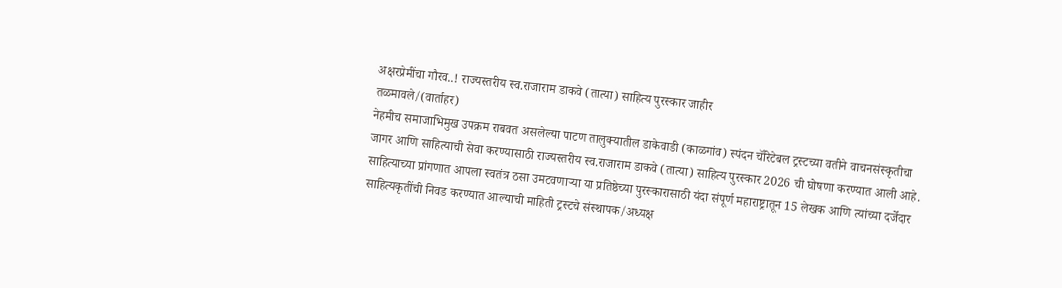अक्षरप्रेमींचा गौरव..! राज्यस्तरीय स्व.राजाराम डाकवे (तात्या) साहित्य पुरस्कार जाहीर
तळमावले/(वार्ताहर)
नेहमीच समाजाभिमुख उपक्रम राबवत असलेल्या पाटण तालुक्यातील डाकेवाडी (काळगांव) स्पंदन चॅरिटेबल ट्रस्टच्या वतीने वाचनसंस्कृतीचा जागर आणि साहित्याची सेवा करण्यासाठी राज्यस्तरीय स्व.राजाराम डाकवे (तात्या) साहित्य पुरस्कार 2026 ची घोषणा करण्यात आली आहे. साहित्याच्या प्रांगणात आपला स्वतंत्र ठसा उमटवणाऱ्या या प्रतिष्ठेच्या पुरस्कारासाठी यंदा संपूर्ण महाराष्ट्रातून 15 लेखक आणि त्यांच्या दर्जेदार साहित्यकृतींची निवड करण्यात आल्याची माहिती ट्रस्टचे संस्थापक/अध्यक्ष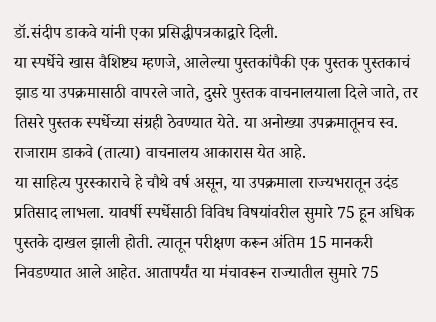डॉ.संदीप डाकवे यांनी एका प्रसिद्धीपत्रकाद्वारे दिली.
या स्पर्धेचे खास वैशिष्ट्य म्हणजे, आलेल्या पुस्तकांपैकी एक पुस्तक पुस्तकाचं झाड या उपक्रमासाठी वापरले जाते, दुसरे पुस्तक वाचनालयाला दिले जाते, तर तिसरे पुस्तक स्पर्धेच्या संग्रही ठेवण्यात येते. या अनोख्या उपक्रमातूनच स्व. राजाराम डाकवे (तात्या) वाचनालय आकारास येत आहे.
या साहित्य पुरस्काराचे हे चौथे वर्ष असून, या उपक्रमाला राज्यभरातून उदंड प्रतिसाद लाभला. यावर्षी स्पर्धेसाठी विविध विषयांवरील सुमारे 75 हून अधिक पुस्तके दाखल झाली होती. त्यातून परीक्षण करून अंतिम 15 मानकरी निवडण्यात आले आहेत. आतापर्यंत या मंचावरून राज्यातील सुमारे 75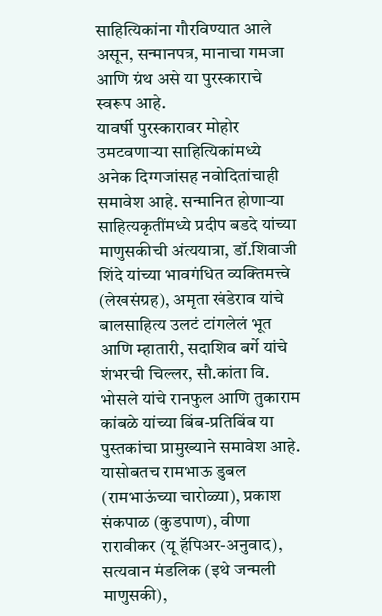साहित्यिकांना गौरविण्यात आले असून, सन्मानपत्र, मानाचा गमजा आणि ग्रंथ असे या पुरस्काराचे स्वरूप आहे.
यावर्षी पुरस्कारावर मोहोर उमटवणाऱ्या साहित्यिकांमध्ये अनेक दिग्गजांसह नवोदितांचाही समावेश आहे. सन्मानित होणाऱ्या साहित्यकृतींमध्ये प्रदीप बडदे यांच्या माणुसकीची अंत्ययात्रा, डॉ.शिवाजी शिंदे यांच्या भावगंधित व्यक्तिमत्त्वे (लेखसंग्रह), अमृता खंडेराव यांचे बालसाहित्य उलटं टांगलेलं भूत आणि म्हातारी, सदाशिव बर्गे यांचे शंभरची चिल्लर, सौ.कांता वि. भोसले यांचे रानफुल आणि तुकाराम कांबळे यांच्या बिंब-प्रतिबिंब या पुस्तकांचा प्रामुख्याने समावेश आहे. यासोबतच रामभाऊ डुबल (रामभाऊंच्या चारोळ्या), प्रकाश संकपाळ (कुडपाण), वीणा रारावीकर (यू हॅपिअर-अनुवाद), सत्यवान मंडलिक (इथे जन्मली माणुसकी),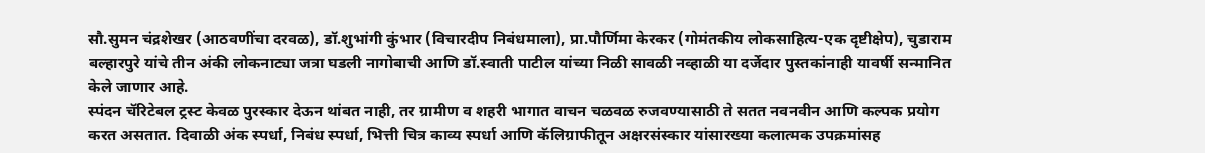सौ.सुमन चंद्रशेखर (आठवणींचा दरवळ), डॉ.शुभांगी कुंभार (विचारदीप निबंधमाला), प्रा.पौर्णिमा केरकर (गोमंतकीय लोकसाहित्य-एक दृष्टीक्षेप), चुडाराम बल्हारपुरे यांचे तीन अंकी लोकनाट्या जत्रा घडली नागोबाची आणि डॉ.स्वाती पाटील यांच्या निळी सावळी नव्हाळी या दर्जेदार पुस्तकांनाही यावर्षी सन्मानित केले जाणार आहे.
स्पंदन चॅरिटेबल ट्रस्ट केवळ पुरस्कार देऊन थांबत नाही, तर ग्रामीण व शहरी भागात वाचन चळवळ रुजवण्यासाठी ते सतत नवनवीन आणि कल्पक प्रयोग करत असतात. दिवाळी अंक स्पर्धा, निबंध स्पर्धा, भित्ती चित्र काव्य स्पर्धा आणि कॅलिग्राफीतून अक्षरसंस्कार यांसारख्या कलात्मक उपक्रमांसह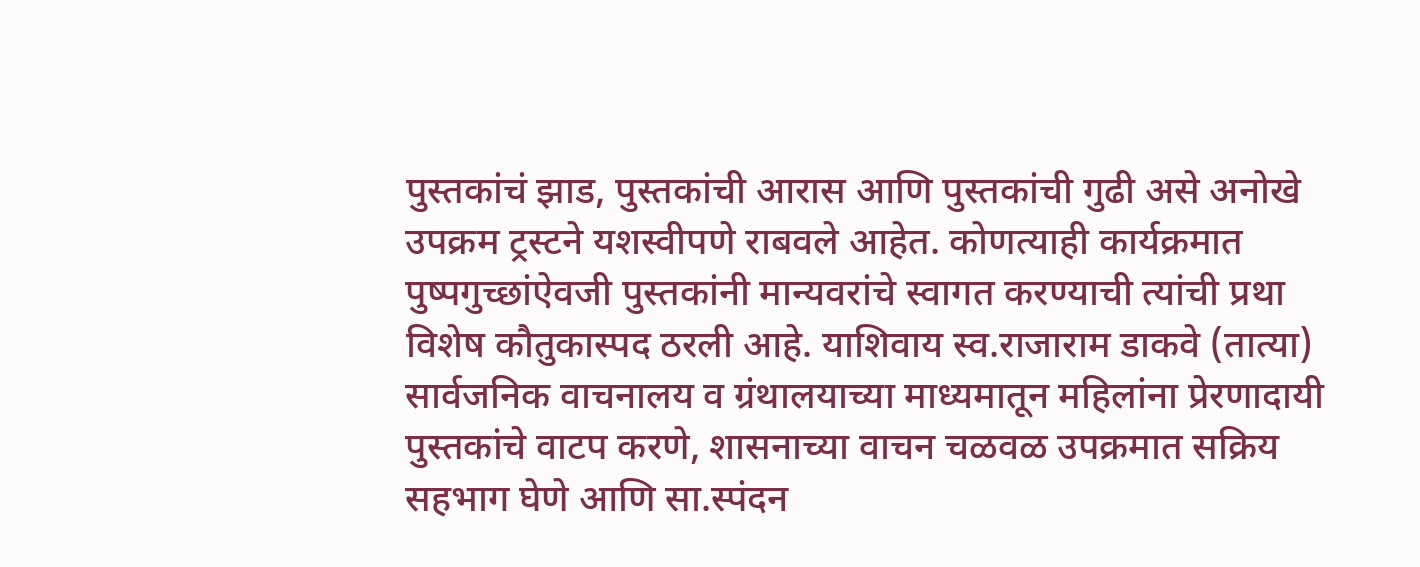पुस्तकांचं झाड, पुस्तकांची आरास आणि पुस्तकांची गुढी असे अनोखे उपक्रम ट्रस्टने यशस्वीपणे राबवले आहेत. कोणत्याही कार्यक्रमात पुष्पगुच्छांऐवजी पुस्तकांनी मान्यवरांचे स्वागत करण्याची त्यांची प्रथा विशेष कौतुकास्पद ठरली आहे. याशिवाय स्व.राजाराम डाकवे (तात्या) सार्वजनिक वाचनालय व ग्रंथालयाच्या माध्यमातून महिलांना प्रेरणादायी पुस्तकांचे वाटप करणे, शासनाच्या वाचन चळवळ उपक्रमात सक्रिय सहभाग घेणे आणि सा.स्पंदन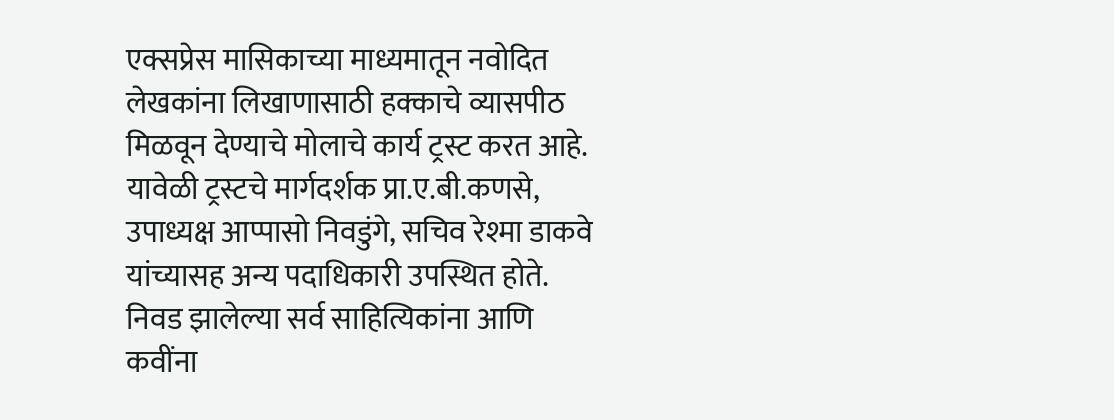एक्सप्रेस मासिकाच्या माध्यमातून नवोदित लेखकांना लिखाणासाठी हक्काचे व्यासपीठ मिळवून देण्याचे मोलाचे कार्य ट्रस्ट करत आहे.
यावेळी ट्रस्टचे मार्गदर्शक प्रा.ए.बी.कणसे, उपाध्यक्ष आप्पासो निवडुंगे, सचिव रेश्मा डाकवे यांच्यासह अन्य पदाधिकारी उपस्थित होते. निवड झालेल्या सर्व साहित्यिकांना आणि कवींना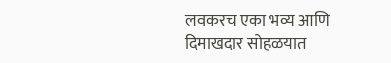लवकरच एका भव्य आणि दिमाखदार सोहळयात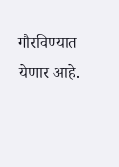गौरविण्यात येणार आहे.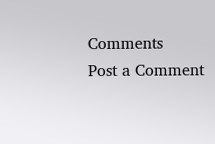Comments
Post a Comment